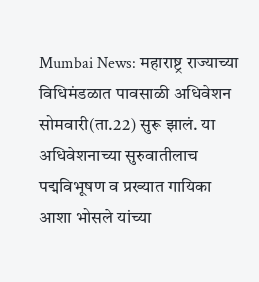Mumbai News: महाराष्ट्र राज्याच्या विधिमंडळात पावसाळी अधिवेशन सोमवारी(ता.22) सुरू झालं. या अधिवेशनाच्या सुरुवातीलाच पद्मविभूषण व प्रख्यात गायिका आशा भोसले यांच्या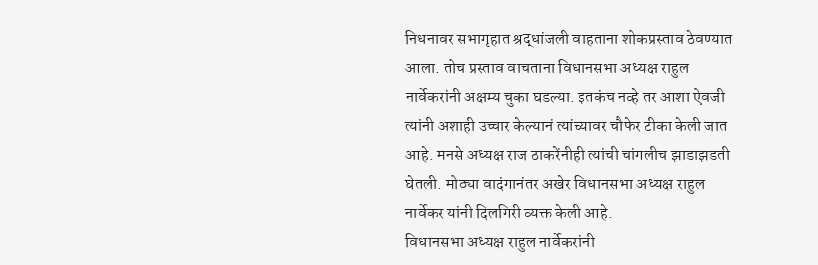निधनावर सभागृहात श्रद्धांजली वाहताना शोकप्रस्ताव ठेवण्यात आला. तोच प्रस्ताव वाचताना विधानसभा अध्यक्ष राहुल नार्वेकरांनी अक्षम्य चुका घडल्या. इतकंच नव्हे तर आशा ऐवजी त्यांनी अशाही उच्चार केल्यानं त्यांच्यावर चौफेर टीका केली जात आहे. मनसे अध्यक्ष राज ठाकरेंनीही त्यांची चांगलीच झाडाझडती घेतली. मोठ्या वादंगानंतर अखेर विधानसभा अध्यक्ष राहुल नार्वेकर यांनी दिलगिरी व्यक्त केली आहे.
विधानसभा अध्यक्ष राहुल नार्वेकरांनी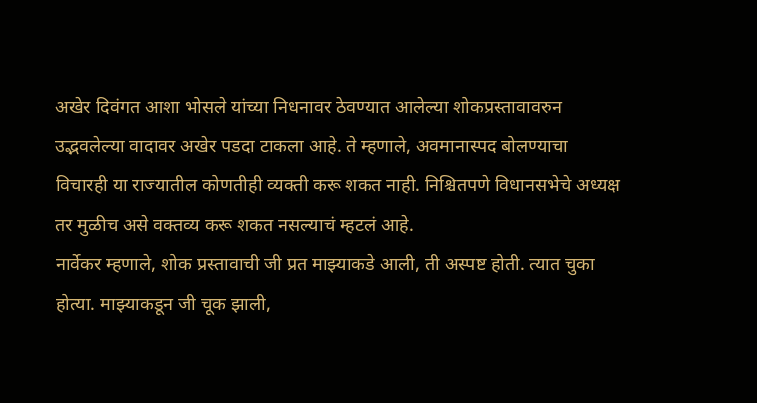अखेर दिवंगत आशा भोसले यांच्या निधनावर ठेवण्यात आलेल्या शोकप्रस्तावावरुन उद्भवलेल्या वादावर अखेर पडदा टाकला आहे. ते म्हणाले, अवमानास्पद बोलण्याचा विचारही या राज्यातील कोणतीही व्यक्ती करू शकत नाही. निश्चितपणे विधानसभेचे अध्यक्ष तर मुळीच असे वक्तव्य करू शकत नसल्याचं म्हटलं आहे.
नार्वेकर म्हणाले, शोक प्रस्तावाची जी प्रत माझ्याकडे आली, ती अस्पष्ट होती. त्यात चुका होत्या. माझ्याकडून जी चूक झाली,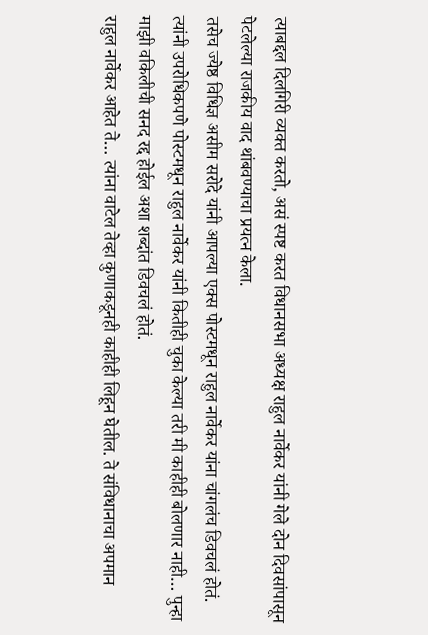त्याबद्दल दिलगिरी व्यक्त करतो, असं स्पष्ट करत विधानसभा अध्यक्ष राहुल नार्वेकर यांनी गेले दोन दिवसांपासून पेटलेल्या राजकीय वाद थांबवण्याचा प्रयत्न केला.
तसेच ज्येष्ठ विधिज्ञ असीम सरोदे यांनी आपल्या एक्स पोस्टमधून राहुल नार्वेकर यांना चांगलंच डिवचलं होतं. त्यांनी उपरोधिकपणे पोस्टमधून राहुल नार्वेकर यांनी कितीही चुका केल्या तरी मी काहीही बोलणार नाही… पुन्हा माझी वकिलीची सनद रद्द होईल अशा शब्दांत डिवचलं होतं.
राहुल नार्वेकर आहेत ते… त्यांना वाटेल तेव्हा कुणाकडूनही काहीही लिहून घेतील. ते संविधानाचा अपमान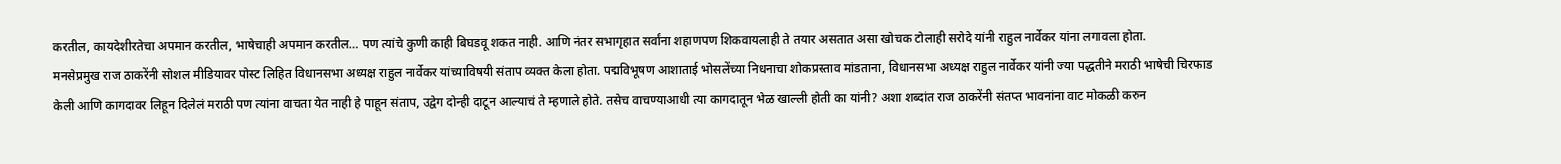करतील, कायदेशीरतेचा अपमान करतील, भाषेचाही अपमान करतील… पण त्यांचे कुणी काही बिघडवू शकत नाही. आणि नंतर सभागृहात सर्वांना शहाणपण शिकवायलाही ते तयार असतात असा खोचक टोलाही सरोदे यांनी राहुल नार्वेकर यांना लगावला होता.
मनसेप्रमुख राज ठाकरेंनी सोशल मीडियावर पोस्ट लिहित विधानसभा अध्यक्ष राहुल नार्वेकर यांच्याविषयी संताप व्यक्त केला होता. पद्मविभूषण आशाताई भोसलेंच्या निधनाचा शोकप्रस्ताव मांडताना, विधानसभा अध्यक्ष राहुल नार्वेकर यांनी ज्या पद्धतीने मराठी भाषेची चिरफाड केली आणि कागदावर लिहून दिलेलं मराठी पण त्यांना वाचता येत नाही हे पाहून संताप, उद्वेग दोन्ही दाटून आल्याचं ते म्हणाले होते. तसेच वाचण्याआधी त्या कागदातून भेळ खाल्ली होती का यांनी? अशा शब्दांत राज ठाकरेंनी संतप्त भावनांना वाट मोकळी करुन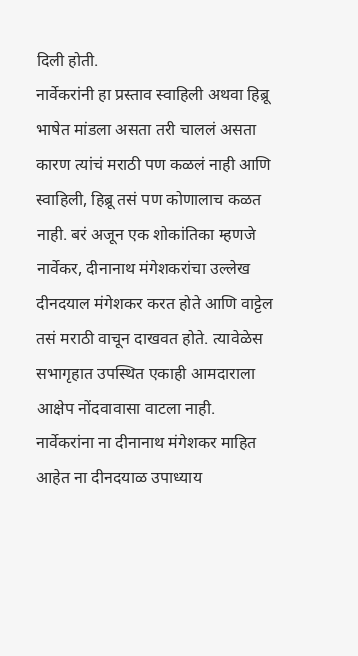दिली होती.
नार्वेकरांनी हा प्रस्ताव स्वाहिली अथवा हिब्रू भाषेत मांडला असता तरी चाललं असता कारण त्यांचं मराठी पण कळलं नाही आणि स्वाहिली, हिब्रू तसं पण कोणालाच कळत नाही. बरं अजून एक शोकांतिका म्हणजे नार्वेकर, दीनानाथ मंगेशकरांचा उल्लेख दीनदयाल मंगेशकर करत होते आणि वाट्टेल तसं मराठी वाचून दाखवत होते. त्यावेळेस सभागृहात उपस्थित एकाही आमदाराला आक्षेप नोंदवावासा वाटला नाही. नार्वेकरांना ना दीनानाथ मंगेशकर माहित आहेत ना दीनदयाळ उपाध्याय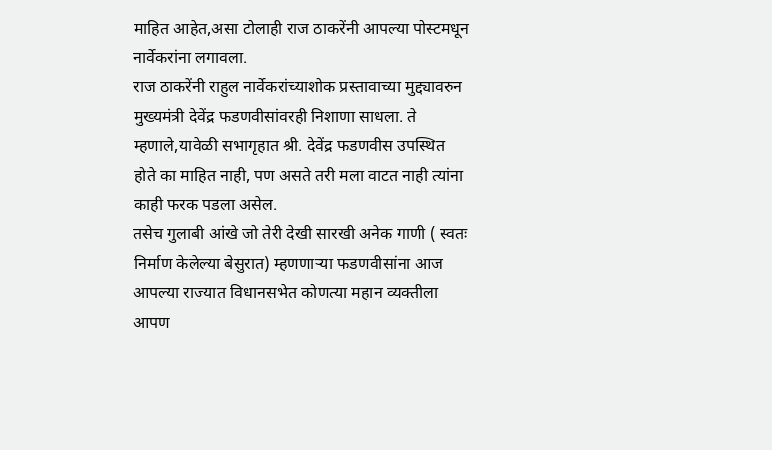माहित आहेत,असा टोलाही राज ठाकरेंनी आपल्या पोस्टमधून नार्वेकरांना लगावला.
राज ठाकरेंनी राहुल नार्वेकरांच्याशोक प्रस्तावाच्या मुद्द्यावरुन मुख्यमंत्री देवेंद्र फडणवीसांवरही निशाणा साधला. ते म्हणाले,यावेळी सभागृहात श्री. देवेंद्र फडणवीस उपस्थित होते का माहित नाही, पण असते तरी मला वाटत नाही त्यांना काही फरक पडला असेल.
तसेच गुलाबी आंखे जो तेरी देखी सारखी अनेक गाणी ( स्वतः निर्माण केलेल्या बेसुरात) म्हणणाऱ्या फडणवीसांना आज आपल्या राज्यात विधानसभेत कोणत्या महान व्यक्तीला आपण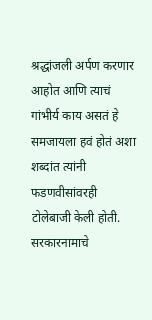श्रद्धांजली अर्पण करणार आहोत आणि त्याचं गांभीर्य काय असतं हे समजायला हवं होतं अशा शब्दांत त्यांनी फडणवीसांवरही टोलेबाजी केली होती.
सरकारनामाचे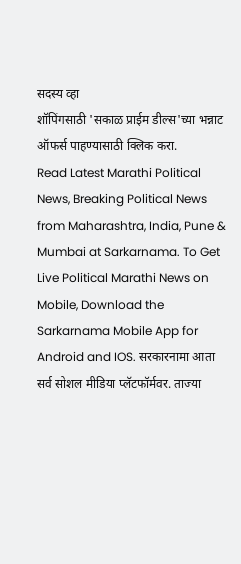सदस्य व्हा
शॉपिंगसाठी 'सकाळ प्राईम डील्स'च्या भन्नाट ऑफर्स पाहण्यासाठी क्लिक करा.
Read Latest Marathi Political News, Breaking Political News from Maharashtra, India, Pune & Mumbai at Sarkarnama. To Get Live Political Marathi News on Mobile, Download the Sarkarnama Mobile App for Android and IOS. सरकारनामा आता सर्व सोशल मीडिया प्लॅटफॉर्मवर. ताज्या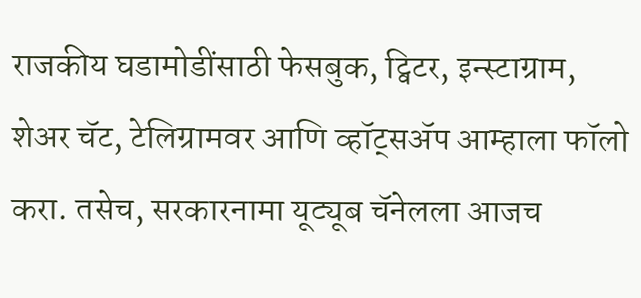राजकीय घडामोडींसाठी फेसबुक, ट्विटर, इन्स्टाग्राम, शेअर चॅट, टेलिग्रामवर आणि व्हॉट्सॲप आम्हाला फॉलो करा. तसेच, सरकारनामा यूट्यूब चॅनेलला आजच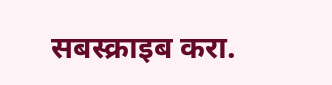सबस्क्राइब करा.